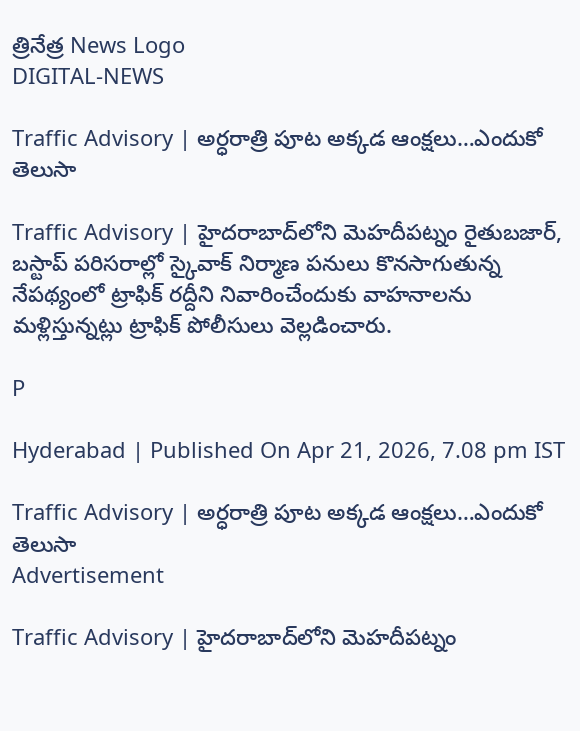త్రినేత్ర News Logo
DIGITAL-NEWS

Traffic Advisory | అర్ధరాత్రి పూట అక్కడ ఆంక్షలు…ఎందుకో తెలుసా

Traffic Advisory | హైదరాబాద్‌లోని మెహదీపట్నం రైతుబజార్, బస్టాప్ పరిసరాల్లో స్కైవాక్ నిర్మాణ పనులు కొనసాగుతున్న నేపథ్యంలో ట్రాఫిక్ రద్దీని నివారించేందుకు వాహ‌నాల‌ను మ‌ళ్లిస్తున్న‌ట్లు ట్రాఫిక్ పోలీసులు వెల్ల‌డించారు.

P

Hyderabad | Published On Apr 21, 2026, 7.08 pm IST

Traffic Advisory | అర్ధరాత్రి పూట అక్కడ ఆంక్షలు…ఎందుకో తెలుసా
Advertisement

Traffic Advisory | హైదరాబాద్‌లోని మెహదీపట్నం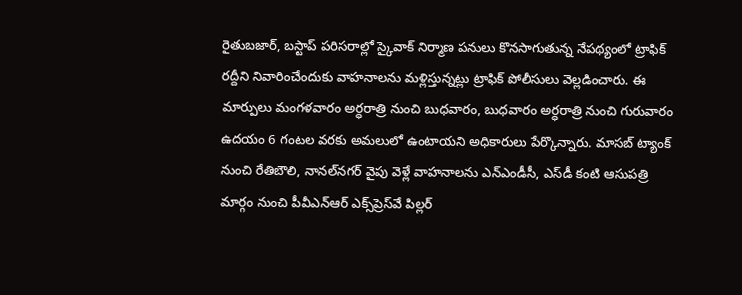రైతుబజార్, బస్టాప్ పరిసరాల్లో స్కైవాక్ నిర్మాణ పనులు కొనసాగుతున్న నేపథ్యంలో ట్రాఫిక్ రద్దీని నివారించేందుకు వాహ‌నాల‌ను మ‌ళ్లిస్తున్న‌ట్లు ట్రాఫిక్ పోలీసులు వెల్ల‌డించారు. ఈ మార్పులు మంగ‌ళ‌వారం అర్ధ‌రాత్రి నుంచి బుధ‌వారం, బుధ‌వారం అర్ధ‌రాత్రి నుంచి గురువారం ఉద‌యం 6 గంట‌ల వ‌ర‌కు అమ‌లులో ఉంటాయ‌ని అధికారులు పేర్కొన్నారు. మాసబ్ ట్యాంక్ నుంచి రేతిబౌలి, నానల్‌నగర్ వైపు వెళ్లే వాహనాలను ఎన్‌ఎండీసీ, ఎస్‌డీ కంటి ఆసుపత్రి మార్గం నుంచి పీవీఎన్ఆర్ ఎక్స్‌ప్రెస్‌వే పిల్లర్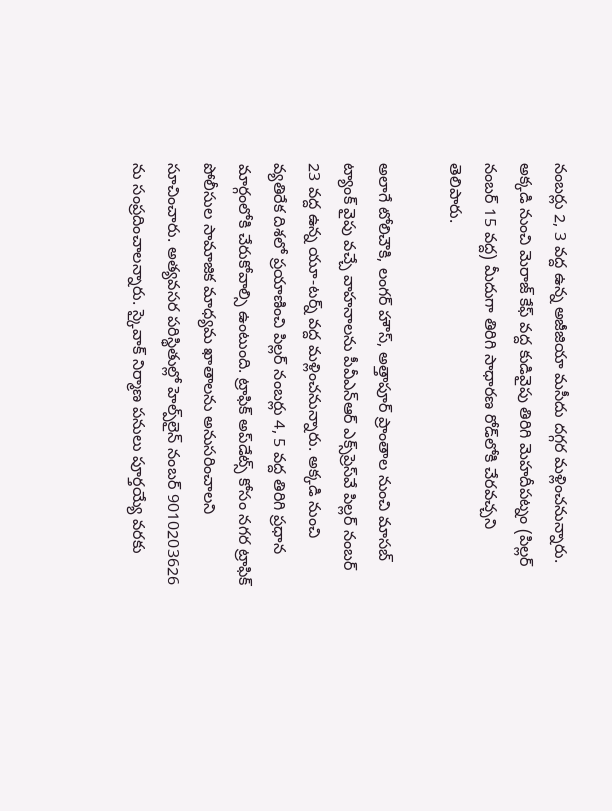నంబర్లు 2, 3 వద్ద ఉన్న అజీజియా మసీదు దగ్గర మళ్లించనున్నారు. అక్కడి నుంచి మెరాజ్ కేఫ్ వద్ద కుడివైపు తిరిగి మెహదీపట్నం (పిల్లర్ నంబర్ 15 వద్ద) మీదుగా తిరిగి సాధారణ రోడ్‌లోకి చేర‌వ‌చ్చ‌ని తెలిపారు.

అలాగే టోలిచౌకి, లంగర్ హౌస్, అత్తాపూర్ ప్రాంతాల నుంచి మాసబ్ ట్యాంక్ వైపు వచ్చే వాహనాలను పీవీఎన్ఆర్ ఎక్స్‌ప్రెస్‌వే పిల్లర్ నంబర్ 23 వద్ద ఉన్న యూ-టర్న్ వద్ద మ‌ళ్లించ‌నున్నారు. అక్కడి నుంచి వ్యతిరేక దిశలో ప్రయాణించి పిల్లర్ నంబర్లు 4, 5 వద్ద తిరిగి ప్రధాన మార్గంలోకి చేరుకోవాల్సి ఉంటుంది. ట్రాఫిక్ అప్‌డేట్స్ కోసం నగర ట్రాఫిక్ పోలీసుల సామాజిక మాధ్యమ ఖాతాలను అనుసరించాలని సూచించారు. అత్యవసర పరిస్థితుల్లో హెల్ప్‌లైన్ నంబర్ 9010203626 ను సంప్రదించాలన్నారు. స్కైవాక్ నిర్మాణ పనులు పూర్తయ్యే వరకు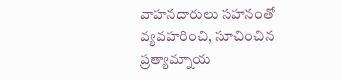వాహనదారులు సహనంతో వ్యవహరించి, సూచించిన ప్రత్యామ్నాయ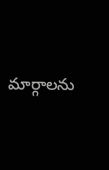మార్గాలను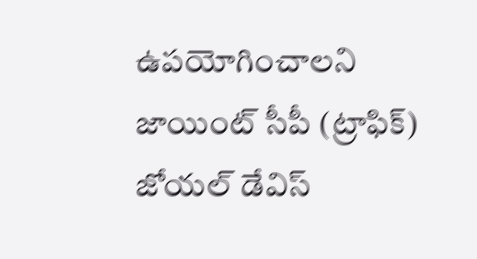ఉపయోగించాలని జాయింట్ సీపీ (ట్రాఫిక్‌) జోయల్ డేవిస్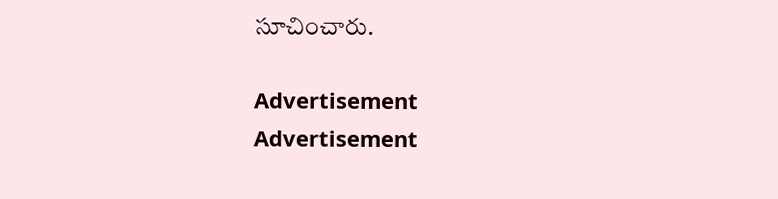సూచించారు.

Advertisement
Advertisement